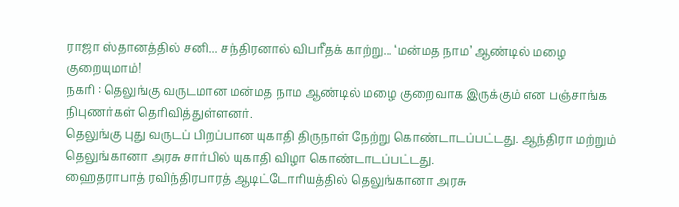ராஜா ஸ்தானத்தில் சனி... சந்திரனால் விபரீதக் காற்று... ‘மன்மத நாம’ ஆண்டில் மழை குறையுமாம்!
நகரி : தெலுங்கு வருடமான மன்மத நாம ஆண்டில் மழை குறைவாக இருக்கும் என பஞ்சாங்க நிபுணர்கள் தெரிவித்துள்ளனர்.
தெலுங்கு புது வருடப் பிறப்பான யுகாதி திருநாள் நேற்று கொண்டாடப்பட்டது. ஆந்திரா மற்றும் தெலுங்கானா அரசு சார்பில் யுகாதி விழா கொண்டாடப்பட்டது.
ஹைதராபாத் ரவிந்திரபாரத் ஆடிட்டோரியத்தில் தெலுங்கானா அரசு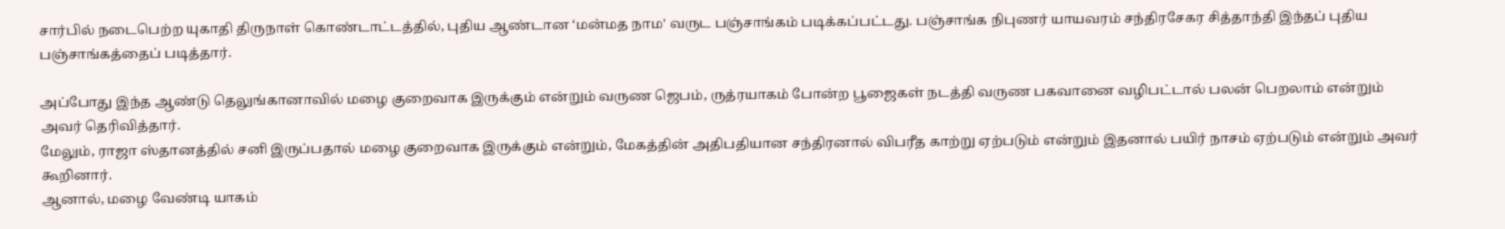சார்பில் நடைபெற்ற யுகாதி திருநாள் கொண்டாட்டத்தில், புதிய ஆண்டான ‘மன்மத நாம' வருட பஞ்சாங்கம் படிக்கப்பட்டது. பஞ்சாங்க நிபுணர் யாயவரம் சந்திரசேகர சித்தாந்தி இந்தப் புதிய பஞ்சாங்கத்தைப் படித்தார்.

அப்போது இந்த ஆண்டு தெலுங்கானாவில் மழை குறைவாக இருக்கும் என்றும் வருண ஜெபம், ருத்ரயாகம் போன்ற பூஜைகள் நடத்தி வருண பகவானை வழிபட்டால் பலன் பெறலாம் என்றும் அவர் தெரிவித்தார்.
மேலும், ராஜா ஸ்தானத்தில் சனி இருப்பதால் மழை குறைவாக இருக்கும் என்றும், மேகத்தின் அதிபதியான சந்திரனால் விபரீத காற்று ஏற்படும் என்றும் இதனால் பயிர் நாசம் ஏற்படும் என்றும் அவர் கூறினார்.
ஆனால், மழை வேண்டி யாகம்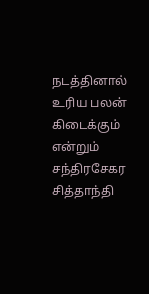நடத்தினால் உரிய பலன் கிடைக்கும் என்றும் சந்திரசேகர சித்தாந்தி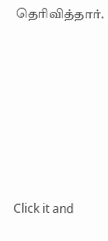தெரிவித்தார்.












Click it and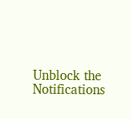Unblock the Notifications